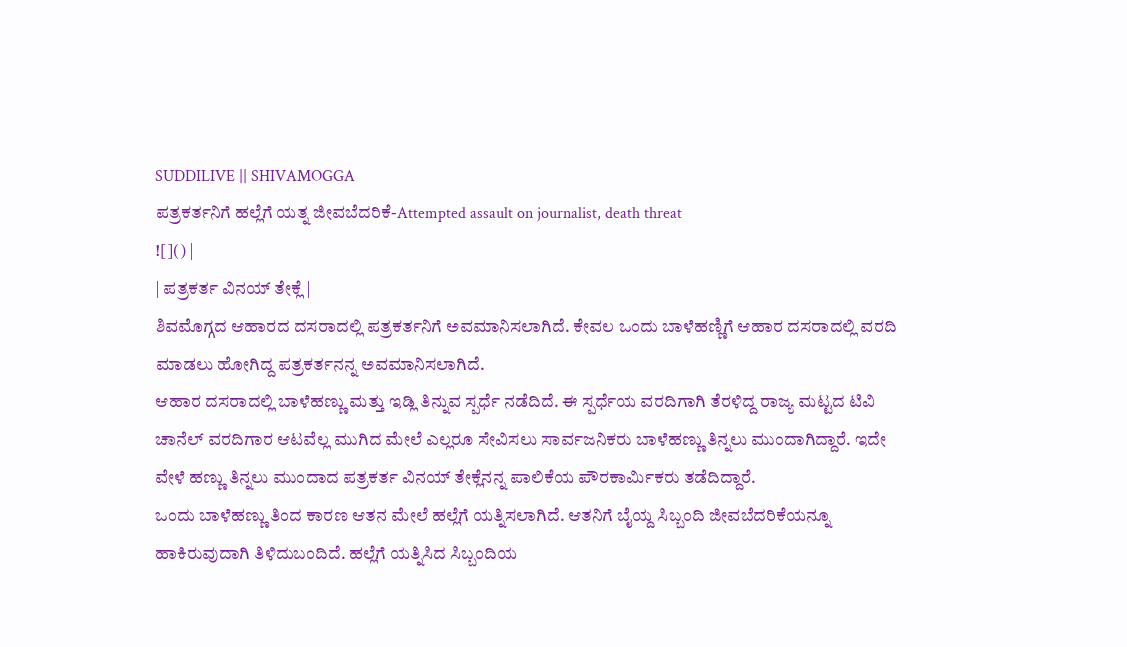SUDDILIVE || SHIVAMOGGA
ಪತ್ರಕರ್ತನಿಗೆ ಹಲ್ಲೆಗೆ ಯತ್ನ ಜೀವಬೆದರಿಕೆ-Attempted assault on journalist, death threat
![]() |
| ಪತ್ರಕರ್ತ ವಿನಯ್ ತೇಕ್ಲೆ |
ಶಿವಮೊಗ್ಗದ ಆಹಾರದ ದಸರಾದಲ್ಲಿ ಪತ್ರಕರ್ತನಿಗೆ ಅವಮಾನಿಸಲಾಗಿದೆ. ಕೇವಲ ಒಂದು ಬಾಳೆಹಣ್ಣಿಗೆ ಆಹಾರ ದಸರಾದಲ್ಲಿ ವರದಿ ಮಾಡಲು ಹೋಗಿದ್ದ ಪತ್ರಕರ್ತನನ್ನ ಅವಮಾನಿಸಲಾಗಿದೆ.
ಆಹಾರ ದಸರಾದಲ್ಲಿ ಬಾಳೆಹಣ್ಣು ಮತ್ತು ಇಡ್ಲಿ ತಿನ್ನುವ ಸ್ಪರ್ಧೆ ನಡೆದಿದೆ. ಈ ಸ್ಪರ್ಧೆಯ ವರದಿಗಾಗಿ ತೆರಳಿದ್ದ ರಾಜ್ಯ ಮಟ್ಟದ ಟಿವಿ ಚಾನೆಲ್ ವರದಿಗಾರ ಆಟವೆಲ್ಲ ಮುಗಿದ ಮೇಲೆ ಎಲ್ಲರೂ ಸೇವಿಸಲು ಸಾರ್ವಜನಿಕರು ಬಾಳೆಹಣ್ಣು ತಿನ್ನಲು ಮುಂದಾಗಿದ್ದಾರೆ. ಇದೇ ವೇಳೆ ಹಣ್ಣು ತಿನ್ನಲು ಮುಂದಾದ ಪತ್ರಕರ್ತ ವಿನಯ್ ತೇಕ್ಲೆನನ್ನ ಪಾಲಿಕೆಯ ಪೌರಕಾರ್ಮಿಕರು ತಡೆದಿದ್ದಾರೆ.
ಒಂದು ಬಾಳೆಹಣ್ಣು ತಿಂದ ಕಾರಣ ಆತನ ಮೇಲೆ ಹಲ್ಲೆಗೆ ಯತ್ನಿಸಲಾಗಿದೆ. ಆತನಿಗೆ ಬೈಯ್ದ ಸಿಬ್ಬಂದಿ ಜೀವಬೆದರಿಕೆಯನ್ನೂ ಹಾಕಿರುವುದಾಗಿ ತಿಳಿದುಬಂದಿದೆ. ಹಲ್ಲೆಗೆ ಯತ್ನಿಸಿದ ಸಿಬ್ಬಂದಿಯ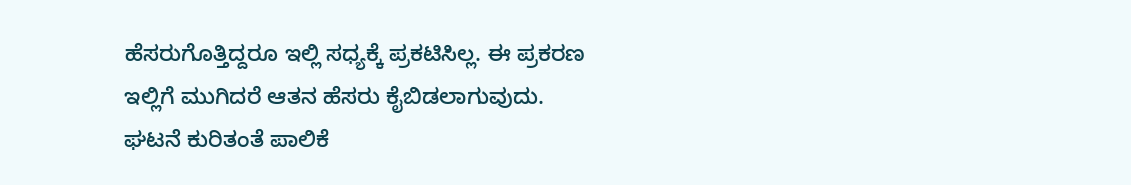ಹೆಸರುಗೊತ್ತಿದ್ದರೂ ಇಲ್ಲಿ ಸಧ್ಯಕ್ಕೆ ಪ್ರಕಟಿಸಿಲ್ಲ. ಈ ಪ್ರಕರಣ ಇಲ್ಲಿಗೆ ಮುಗಿದರೆ ಆತನ ಹೆಸರು ಕೈಬಿಡಲಾಗುವುದು. ಘಟನೆ ಕುರಿತಂತೆ ಪಾಲಿಕೆ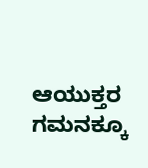ಆಯುಕ್ತರ ಗಮನಕ್ಕೂ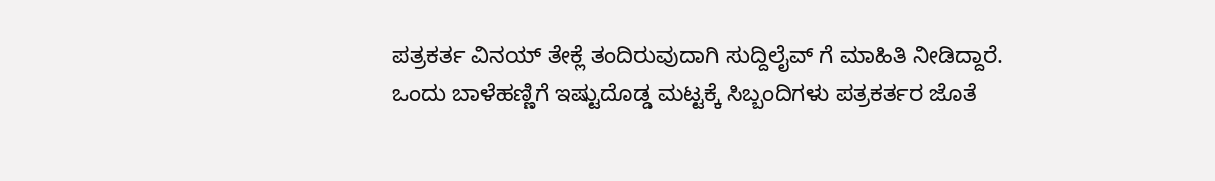ಪತ್ರಕರ್ತ ವಿನಯ್ ತೇಕ್ಲೆ ತಂದಿರುವುದಾಗಿ ಸುದ್ದಿಲೈವ್ ಗೆ ಮಾಹಿತಿ ನೀಡಿದ್ದಾರೆ.
ಒಂದು ಬಾಳೆಹಣ್ಣಿಗೆ ಇಷ್ಟುದೊಡ್ಡ ಮಟ್ಟಕ್ಕೆ ಸಿಬ್ಬಂದಿಗಳು ಪತ್ರಕರ್ತರ ಜೊತೆ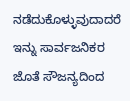ನಡೆದುಕೊಳ್ಳುವುದಾದರೆ ಇನ್ನು ಸಾರ್ವಜನಿಕರ ಜೊತೆ ಸೌಜನ್ಯದಿಂದ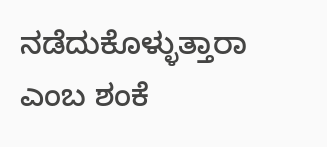ನಡೆದುಕೊಳ್ಳುತ್ತಾರಾ ಎಂಬ ಶಂಕೆ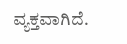ವ್ಯಕ್ತವಾಗಿದೆ.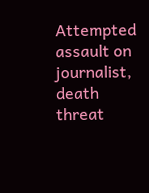Attempted assault on journalist, death threat